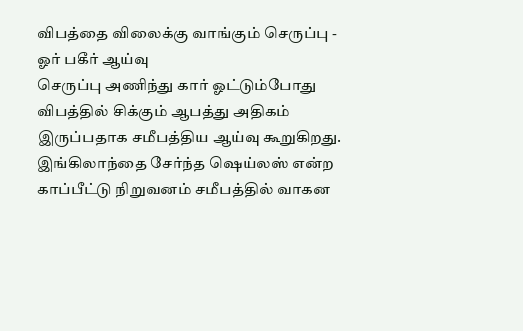விபத்தை விலைக்கு வாங்கும் செருப்பு - ஓர் பகீர் ஆய்வு
செருப்பு அணிந்து கார் ஓட்டும்போது விபத்தில் சிக்கும் ஆபத்து அதிகம் இருப்பதாக சமீபத்திய ஆய்வு கூறுகிறது. இங்கிலாந்தை சேர்ந்த ஷெய்லஸ் என்ற காப்பீட்டு நிறுவனம் சமீபத்தில் வாகன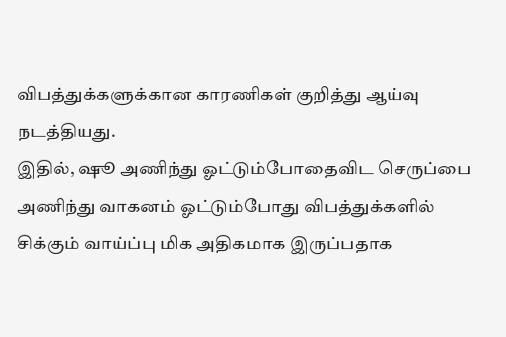விபத்துக்களுக்கான காரணிகள் குறித்து ஆய்வு நடத்தியது.
இதில், ஷூ அணிந்து ஓட்டும்போதைவிட செருப்பை அணிந்து வாகனம் ஓட்டும்போது விபத்துக்களில் சிக்கும் வாய்ப்பு மிக அதிகமாக இருப்பதாக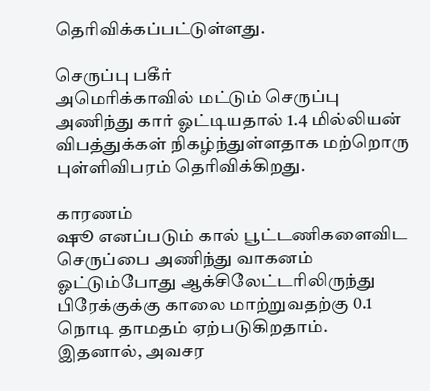தெரிவிக்கப்பட்டுள்ளது.

செருப்பு பகீர்
அமெரிக்காவில் மட்டும் செருப்பு அணிந்து கார் ஓட்டியதால் 1.4 மில்லியன் விபத்துக்கள் நிகழ்ந்துள்ளதாக மற்றொரு புள்ளிவிபரம் தெரிவிக்கிறது.

காரணம்
ஷூ எனப்படும் கால் பூட்டணிகளைவிட செருப்பை அணிந்து வாகனம் ஓட்டும்போது ஆக்சிலேட்டரிலிருந்து பிரேக்குக்கு காலை மாற்றுவதற்கு 0.1 நொடி தாமதம் ஏற்படுகிறதாம். இதனால், அவசர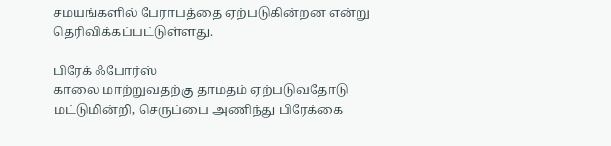சமயங்களில் பேராபத்தை ஏற்படுகின்றன என்று தெரிவிக்கப்பட்டுள்ளது.

பிரேக் ஃபோர்ஸ்
காலை மாற்றுவதற்கு தாமதம் ஏற்படுவதோடு மட்டுமின்றி, செருப்பை அணிந்து பிரேக்கை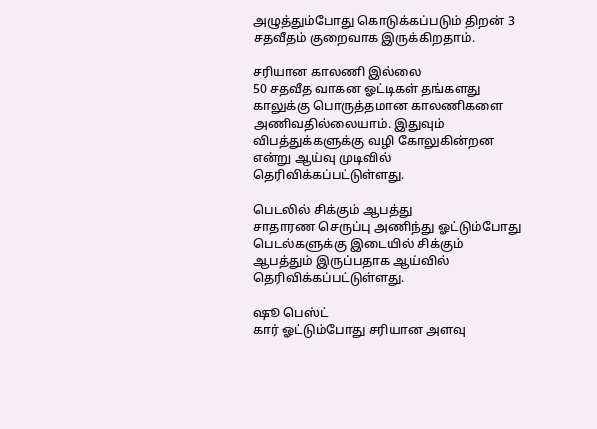அழுத்தும்போது கொடுக்கப்படும் திறன் 3 சதவீதம் குறைவாக இருக்கிறதாம்.

சரியான காலணி இல்லை
50 சதவீத வாகன ஓட்டிகள் தங்களது காலுக்கு பொருத்தமான காலணிகளை அணிவதில்லையாம். இதுவும் விபத்துக்களுக்கு வழி கோலுகின்றன என்று ஆய்வு முடிவில் தெரிவிக்கப்பட்டுள்ளது.

பெடலில் சிக்கும் ஆபத்து
சாதாரண செருப்பு அணிந்து ஓட்டும்போது பெடல்களுக்கு இடையில் சிக்கும் ஆபத்தும் இருப்பதாக ஆய்வில் தெரிவிக்கப்பட்டுள்ளது.

ஷூ பெஸ்ட்
கார் ஓட்டும்போது சரியான அளவு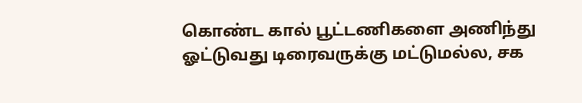கொண்ட கால் பூட்டணிகளை அணிந்து ஓட்டுவது டிரைவருக்கு மட்டுமல்ல, சக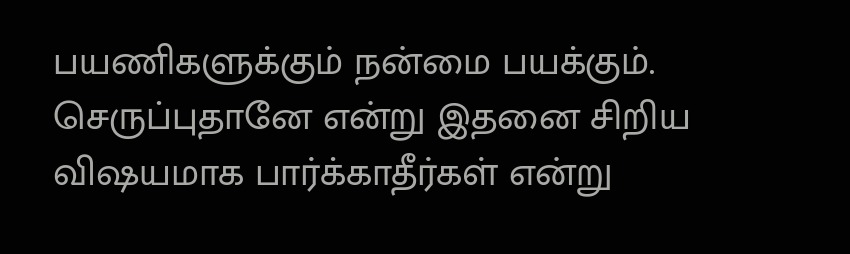பயணிகளுக்கும் நன்மை பயக்கும். செருப்புதானே என்று இதனை சிறிய விஷயமாக பார்க்காதீர்கள் என்று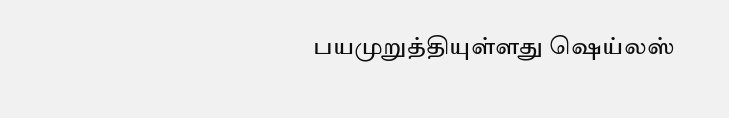பயமுறுத்தியுள்ளது ஷெய்லஸ்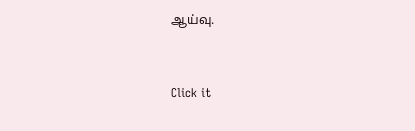ஆய்வு.


Click it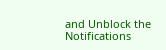and Unblock the Notifications